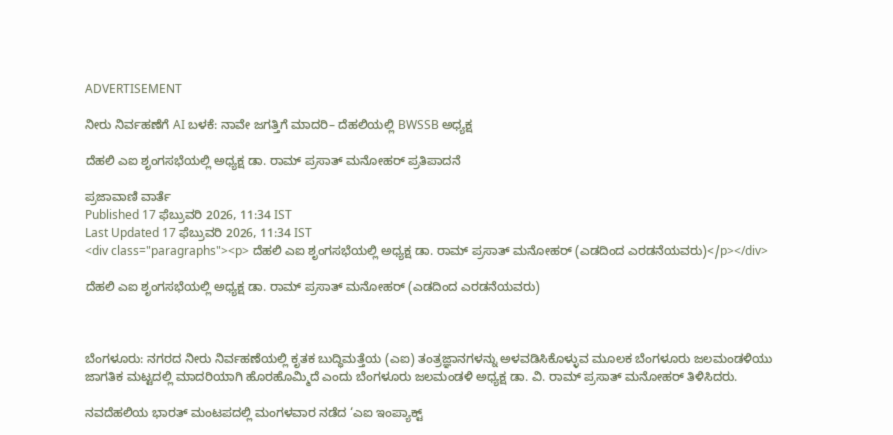ADVERTISEMENT

ನೀರು ನಿರ್ವಹಣೆಗೆ AI ಬಳಕೆ: ನಾವೇ ಜಗತ್ತಿಗೆ ಮಾದರಿ– ದೆಹಲಿಯಲ್ಲಿ BWSSB ಅಧ್ಯಕ್ಷ

ದೆಹಲಿ ಎಐ ಶೃಂಗಸಭೆಯಲ್ಲಿ ಅಧ್ಯಕ್ಷ ಡಾ. ರಾಮ್ ಪ್ರಸಾತ್ ಮನೋಹರ್ ಪ್ರತಿಪಾದನೆ

ಪ್ರಜಾವಾಣಿ ವಾರ್ತೆ
Published 17 ಫೆಬ್ರುವರಿ 2026, 11:34 IST
Last Updated 17 ಫೆಬ್ರುವರಿ 2026, 11:34 IST
<div class="paragraphs"><p> ದೆಹಲಿ ಎಐ ಶೃಂಗಸಭೆಯಲ್ಲಿ ಅಧ್ಯಕ್ಷ ಡಾ. ರಾಮ್ ಪ್ರಸಾತ್ ಮನೋಹರ್ (ಎಡದಿಂದ ಎರಡನೆಯವರು)</p></div>

ದೆಹಲಿ ಎಐ ಶೃಂಗಸಭೆಯಲ್ಲಿ ಅಧ್ಯಕ್ಷ ಡಾ. ರಾಮ್ ಪ್ರಸಾತ್ ಮನೋಹರ್ (ಎಡದಿಂದ ಎರಡನೆಯವರು)



ಬೆಂಗಳೂರು: ನಗರದ ನೀರು ನಿರ್ವಹಣೆಯಲ್ಲಿ ಕೃತಕ ಬುದ್ಧಿಮತ್ತೆಯ (ಎಐ) ತಂತ್ರಜ್ಞಾನಗಳನ್ನು ಅಳವಡಿಸಿಕೊಳ್ಳುವ ಮೂಲಕ ಬೆಂಗಳೂರು ಜಲಮಂಡಳಿಯು ಜಾಗತಿಕ ಮಟ್ಟದಲ್ಲಿ ಮಾದರಿಯಾಗಿ ಹೊರಹೊಮ್ಮಿದೆ ಎಂದು ಬೆಂಗಳೂರು ಜಲಮಂಡಳಿ ಅಧ್ಯಕ್ಷ ಡಾ. ವಿ. ರಾಮ್ ಪ್ರಸಾತ್ ಮನೋಹರ್ ತಿಳಿಸಿದರು.

ನವದೆಹಲಿಯ ಭಾರತ್ ಮಂಟಪದಲ್ಲಿ ಮಂಗಳವಾರ ನಡೆದ ‘ಎಐ ಇಂಪ್ಯಾಕ್ಟ್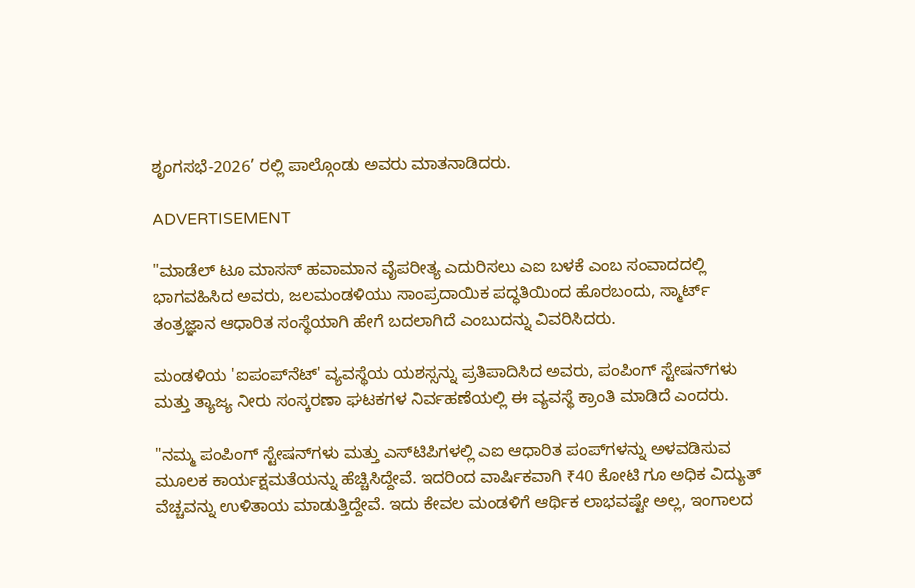ಶೃಂಗಸಭೆ-2026’ ರಲ್ಲಿ ಪಾಲ್ಗೊಂಡು ಅವರು ಮಾತನಾಡಿದರು.

ADVERTISEMENT

"ಮಾಡೆಲ್‌ ಟೂ ಮಾಸಸ್‌ ಹವಾಮಾನ ವೈಪರೀತ್ಯ ಎದುರಿಸಲು ಎಐ ಬಳಕೆ ಎಂಬ ಸಂವಾದದಲ್ಲಿ ಭಾಗವಹಿಸಿದ ಅವರು, ಜಲಮಂಡಳಿಯು ಸಾಂಪ್ರದಾಯಿಕ ಪದ್ಧತಿಯಿಂದ ಹೊರಬಂದು, ಸ್ಮಾರ್ಟ್ ತಂತ್ರಜ್ಞಾನ ಆಧಾರಿತ ಸಂಸ್ಥೆಯಾಗಿ ಹೇಗೆ ಬದಲಾಗಿದೆ ಎಂಬುದನ್ನು ವಿವರಿಸಿದರು.

ಮಂಡಳಿಯ 'ಐಪಂಪ್‌ನೆಟ್' ವ್ಯವಸ್ಥೆಯ ಯಶಸ್ಸನ್ನು ಪ್ರತಿಪಾದಿಸಿದ ಅವರು, ಪಂಪಿಂಗ್ ಸ್ಟೇಷನ್‌ಗಳು ಮತ್ತು ತ್ಯಾಜ್ಯ ನೀರು ಸಂಸ್ಕರಣಾ ಘಟಕಗಳ ನಿರ್ವಹಣೆಯಲ್ಲಿ ಈ ವ್ಯವಸ್ಥೆ ಕ್ರಾಂತಿ ಮಾಡಿದೆ ಎಂದರು.

"ನಮ್ಮ ಪಂಪಿಂಗ್ ಸ್ಟೇಷನ್‌ಗಳು ಮತ್ತು ಎಸ್‌ಟಿಪಿಗಳಲ್ಲಿ ಎಐ ಆಧಾರಿತ ಪಂಪ್‌ಗಳನ್ನು ಅಳವಡಿಸುವ ಮೂಲಕ ಕಾರ್ಯಕ್ಷಮತೆಯನ್ನು ಹೆಚ್ಚಿಸಿದ್ದೇವೆ. ಇದರಿಂದ ವಾರ್ಷಿಕವಾಗಿ ₹40 ಕೋಟಿ ಗೂ ಅಧಿಕ ವಿದ್ಯುತ್ ವೆಚ್ಚವನ್ನು ಉಳಿತಾಯ ಮಾಡುತ್ತಿದ್ದೇವೆ. ಇದು ಕೇವಲ ಮಂಡಳಿಗೆ ಆರ್ಥಿಕ ಲಾಭವಷ್ಟೇ ಅಲ್ಲ, ಇಂಗಾಲದ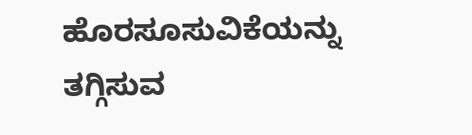ಹೊರಸೂಸುವಿಕೆಯನ್ನು ತಗ್ಗಿಸುವ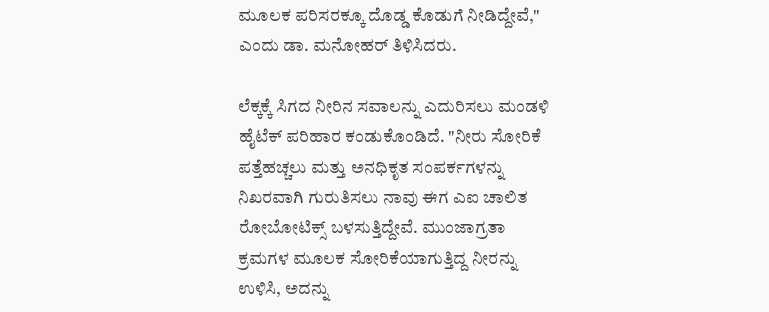ಮೂಲಕ ಪರಿಸರಕ್ಕೂ ದೊಡ್ಡ ಕೊಡುಗೆ ನೀಡಿದ್ದೇವೆ," ಎಂದು ಡಾ. ಮನೋಹರ್ ತಿಳಿಸಿದರು.

ಲೆಕ್ಕಕ್ಕೆ ಸಿಗದ ನೀರಿನ ಸವಾಲನ್ನು ಎದುರಿಸಲು ಮಂಡಳಿ ಹೈಟೆಕ್ ಪರಿಹಾರ ಕಂಡುಕೊಂಡಿದೆ. "ನೀರು ಸೋರಿಕೆ ಪತ್ತೆಹಚ್ಚಲು ಮತ್ತು ಅನಧಿಕೃತ ಸಂಪರ್ಕಗಳನ್ನು ನಿಖರವಾಗಿ ಗುರುತಿಸಲು ನಾವು ಈಗ ಎಐ ಚಾಲಿತ ರೋಬೋಟಿಕ್ಸ್ ಬಳಸುತ್ತಿದ್ದೇವೆ. ಮುಂಜಾಗ್ರತಾ ಕ್ರಮಗಳ ಮೂಲಕ ಸೋರಿಕೆಯಾಗುತ್ತಿದ್ದ ನೀರನ್ನು ಉಳಿಸಿ, ಅದನ್ನು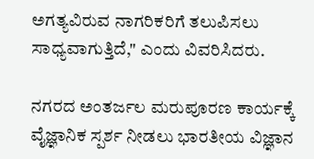ಅಗತ್ಯವಿರುವ ನಾಗರಿಕರಿಗೆ ತಲುಪಿಸಲು ಸಾಧ್ಯವಾಗುತ್ತಿದೆ," ಎಂದು ವಿವರಿಸಿದರು.

ನಗರದ ಅಂತರ್ಜಲ ಮರುಪೂರಣ ಕಾರ್ಯಕ್ಕೆ ವೈಜ್ಞಾನಿಕ ಸ್ಪರ್ಶ ನೀಡಲು ಭಾರತೀಯ ವಿಜ್ಞಾನ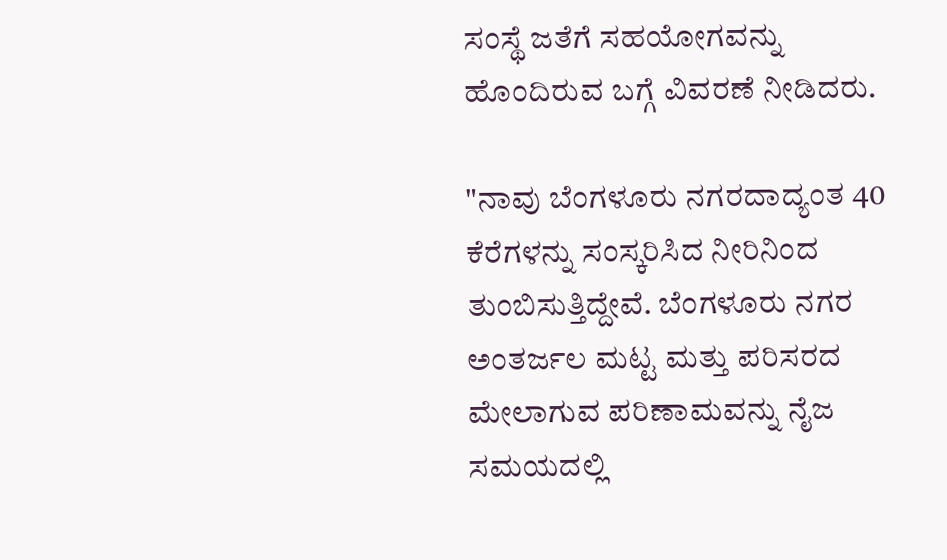ಸಂಸ್ಥೆ ಜತೆಗೆ ಸಹಯೋಗವನ್ನು ಹೊಂದಿರುವ ಬಗ್ಗೆ ವಿವರಣೆ ನೀಡಿದರು.

"ನಾವು ಬೆಂಗಳೂರು ನಗರದಾದ್ಯಂತ 40 ಕೆರೆಗಳನ್ನು ಸಂಸ್ಕರಿಸಿದ ನೀರಿನಿಂದ ತುಂಬಿಸುತ್ತಿದ್ದೇವೆ. ಬೆಂಗಳೂರು ನಗರ ಅಂತರ್ಜಲ ಮಟ್ಟ ಮತ್ತು ಪರಿಸರದ ಮೇಲಾಗುವ ಪರಿಣಾಮವನ್ನು ನೈಜ ಸಮಯದಲ್ಲಿ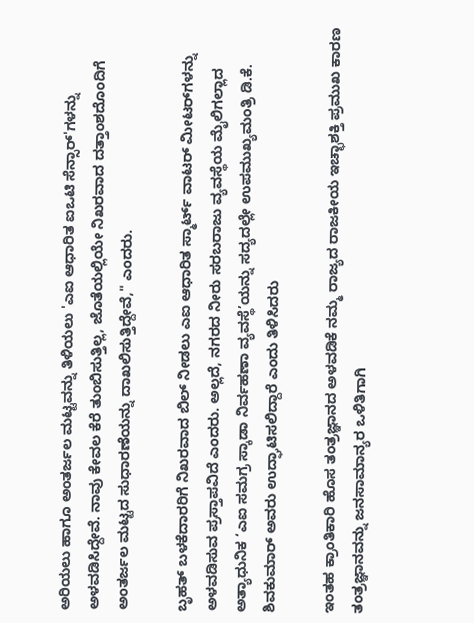ಅರಿಯಲು ಹಾಗೂ ಅಂತರ್ಜಲ ಮಟ್ಟವನ್ನು ತಿಳಿಯಲು 'ಎಐ ಆಧಾರಿತ ಐಒಟಿ ಸೆನ್ಸಾರ್‌'ಗಳನ್ನು ಅಳವಡಿಸಿದ್ದೇವೆ. ನಾವು ಕೇವಲ ಕೆರೆ ತುಂಬಿಸುತ್ತಿಲ್ಲ, ಜೊತೆಯಲ್ಲಿಯೇ ನಿಖರವಾದ ದತ್ತಾಂಶದೊಂದಿಗೆ ಅಂತರ್ಜಲ ಮಟ್ಟದ ಸುಧಾರಣೆಯನ್ನು ದಾಖಲಿಸುತ್ತಿದ್ದೇವೆ," ಎಂದರು.

ಬೃಹತ್ ಬಳಕೆದಾರರಿಗೆ ನಿಖರವಾದ ಬಿಲ್ ನೀಡಲು ಎಐ ಆಧಾರಿತ ಸ್ಮಾರ್ಟ್ ವಾಟರ್ ಮೀಟರ್‌ಗಳನ್ನು ಅಳವಡಿಸುವ ಪ್ರಸ್ತಾಪವಿದೆ ಎಂದರು. ಅಲ್ಲದೆ, ನಗರದ ನೀರು ಸರಬರಾಜು ವ್ಯವಸ್ಥೆಯ ಮೈಲಿಗಲ್ಲಾದ ಅತ್ಯಾಧುನಿಕ ‘ಎಐ ಸಮಗ್ರ ಸ್ಕಾಡಾ ನಿರ್ವಹಣಾ ವ್ಯವಸ್ಥೆ’ಯನ್ನು ಸದ್ಯದಲ್ಲೇ ಉಪಮುಖ್ಯಮಂತ್ರಿ ಡಿ.ಕೆ. ಶಿವಕುಮಾರ್ ಅವರು ಉದ್ಘಾಟಿಸಲಿದ್ದಾರೆ ಎಂದು ತಿಳಿಸಿದರು

ಇಂತಹ ಕ್ರಾಂತಿಕಾರಿ ಹೊಸ ತಂತ್ರಜ್ಞಾನದ ಅಳವಡಿಕೆ ನಮ್ಮ ರಾಜ್ಯದ ರಾಜಕೀಯ ಇಚ್ಛಾಶಕ್ತಿ ಪ್ರಮುಖ ಕಾರಣ ತಂತ್ರಜ್ಞಾನವನ್ನು ಜನಸಾಮಾನ್ಯರ ಒಳಿತಿಗಾಗಿ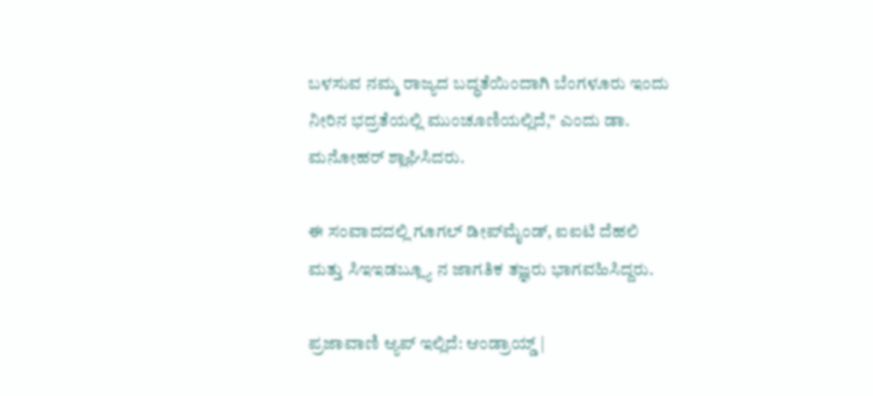ಬಳಸುವ ನಮ್ಮ ರಾಜ್ಯದ ಬದ್ಧತೆಯಿಂದಾಗಿ ಬೆಂಗಳೂರು ಇಂದು ನೀರಿನ ಭದ್ರತೆಯಲ್ಲಿ ಮುಂಚೂಣಿಯಲ್ಲಿದೆ," ಎಂದು ಡಾ. ಮನೋಹರ್ ಶ್ಲಾಘಿಸಿದರು.

ಈ ಸಂವಾದದಲ್ಲಿ ಗೂಗಲ್ ಡೀಪ್‌ಮೈಂಡ್, ಐಐಟಿ ದೆಹಲಿ ಮತ್ತು ಸಿಇಇಡಬ್ಲ್ಯೂ ನ ಜಾಗತಿಕ ತಜ್ಞರು ಭಾಗವಹಿಸಿದ್ದರು.

ಪ್ರಜಾವಾಣಿ ಆ್ಯಪ್ ಇಲ್ಲಿದೆ: ಆಂಡ್ರಾಯ್ಡ್ |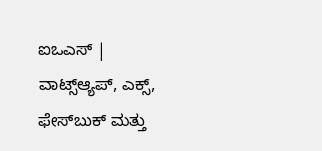ಐಒಎಸ್ | ವಾಟ್ಸ್ಆ್ಯಪ್, ಎಕ್ಸ್, ಫೇಸ್‌ಬುಕ್ ಮತ್ತು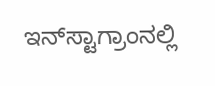ಇನ್‌ಸ್ಟಾಗ್ರಾಂನಲ್ಲಿ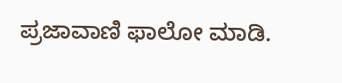ಪ್ರಜಾವಾಣಿ ಫಾಲೋ ಮಾಡಿ.